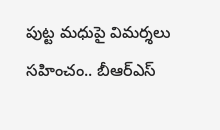పుట్ట మధుపై విమర్శలు సహించం.. బీఆర్ఎస్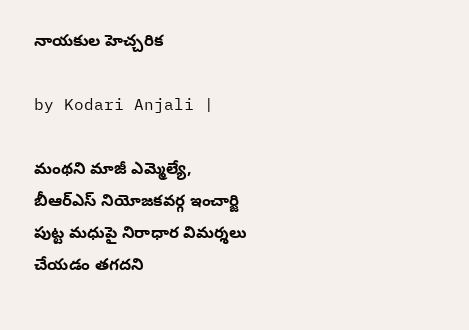నాయకుల హెచ్చరిక

by Kodari Anjali |

మంథని మాజీ ఎమ్మెల్యే, బీఆర్ఎస్ నియోజకవర్గ ఇంచార్జి పుట్ట మధుపై నిరాధార విమర్శలు చేయడం తగదని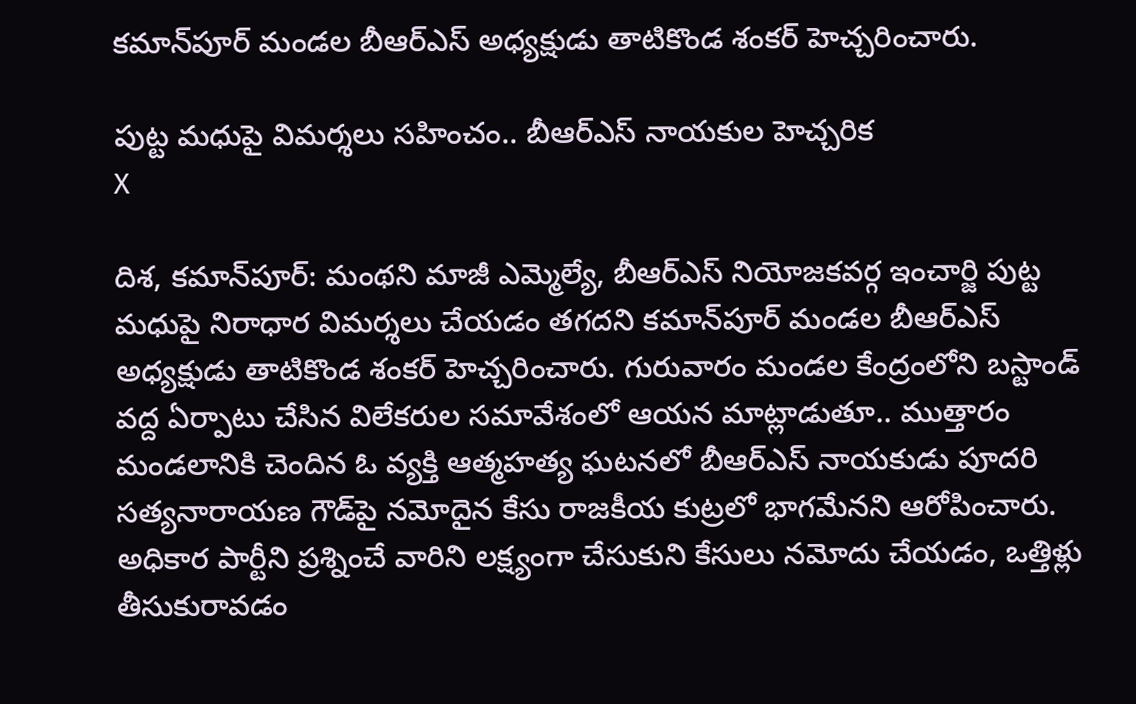కమాన్‌పూర్ మండల బీఆర్ఎస్ అధ్యక్షుడు తాటికొండ శంకర్ హెచ్చరించారు.

పుట్ట మధుపై విమర్శలు సహించం.. బీఆర్ఎస్ నాయకుల హెచ్చరిక
X

దిశ, కమాన్‌పూర్: మంథని మాజీ ఎమ్మెల్యే, బీఆర్ఎస్ నియోజకవర్గ ఇంచార్జి పుట్ట మధుపై నిరాధార విమర్శలు చేయడం తగదని కమాన్‌పూర్ మండల బీఆర్ఎస్ అధ్యక్షుడు తాటికొండ శంకర్ హెచ్చరించారు. గురువారం మండల కేంద్రంలోని బస్టాండ్ వద్ద ఏర్పాటు చేసిన విలేకరుల సమావేశంలో ఆయన మాట్లాడుతూ.. ముత్తారం మండలానికి చెందిన ఓ వ్యక్తి ఆత్మహత్య ఘటనలో బీఆర్ఎస్ నాయకుడు పూదరి సత్యనారాయణ గౌడ్‌పై నమోదైన కేసు రాజకీయ కుట్రలో భాగమేనని ఆరోపించారు. అధికార పార్టీని ప్రశ్నించే వారిని లక్ష్యంగా చేసుకుని కేసులు నమోదు చేయడం, ఒత్తిళ్లు తీసుకురావడం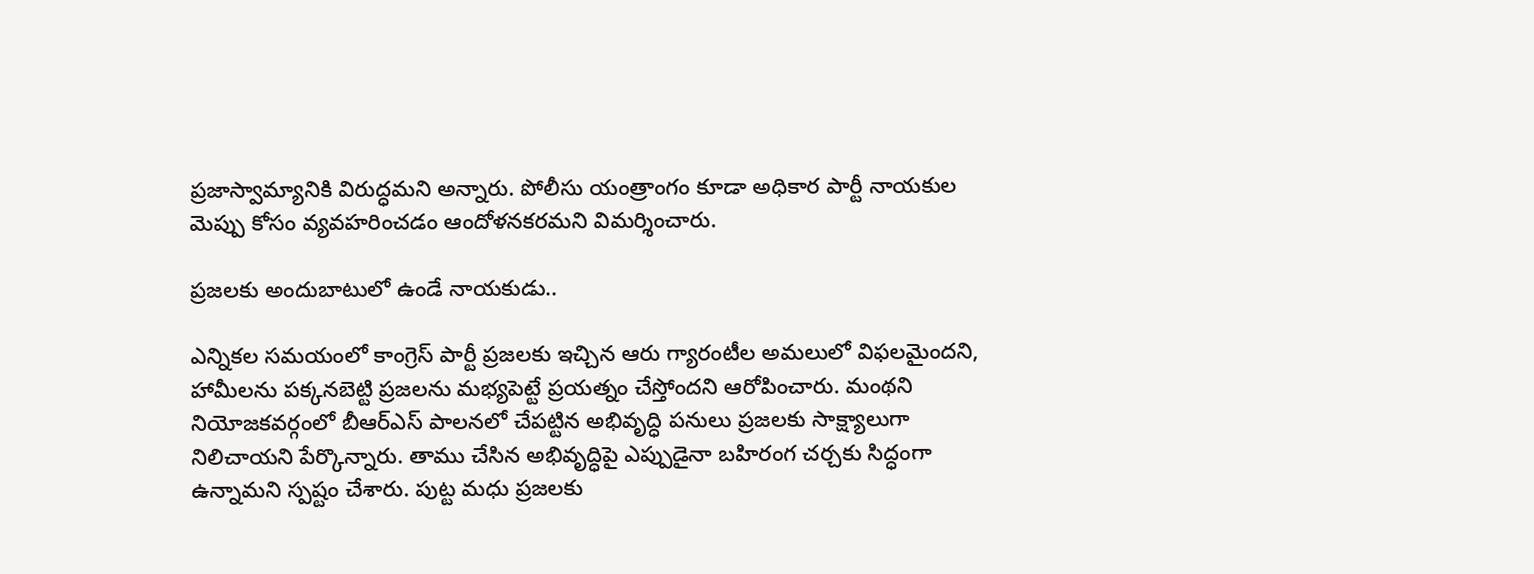ప్రజాస్వామ్యానికి విరుద్ధమని అన్నారు. పోలీసు యంత్రాంగం కూడా అధికార పార్టీ నాయకుల మెప్పు కోసం వ్యవహరించడం ఆందోళనకరమని విమర్శించారు.

ప్రజలకు అందుబాటులో ఉండే నాయకుడు..

ఎన్నికల సమయంలో కాంగ్రెస్ పార్టీ ప్రజలకు ఇచ్చిన ఆరు గ్యారంటీల అమలులో విఫలమైందని, హామీలను పక్కనబెట్టి ప్రజలను మభ్యపెట్టే ప్రయత్నం చేస్తోందని ఆరోపించారు. మంథని నియోజకవర్గంలో బీఆర్ఎస్ పాలనలో చేపట్టిన అభివృద్ధి పనులు ప్రజలకు సాక్ష్యాలుగా నిలిచాయని పేర్కొన్నారు. తాము చేసిన అభివృద్ధిపై ఎప్పుడైనా బహిరంగ చర్చకు సిద్ధంగా ఉన్నామని స్పష్టం చేశారు. పుట్ట మధు ప్రజలకు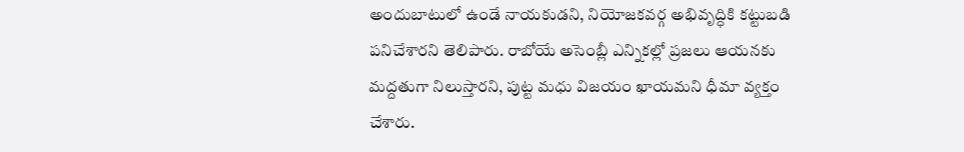అందుబాటులో ఉండే నాయకుడని, నియోజకవర్గ అభివృద్ధికి కట్టుబడి పనిచేశారని తెలిపారు. రాబోయే అసెంబ్లీ ఎన్నికల్లో ప్రజలు ఆయనకు మద్దతుగా నిలుస్తారని, పుట్ట మధు విజయం ఖాయమని ధీమా వ్యక్తం చేశారు.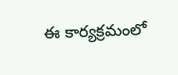ఈ కార్యక్రమంలో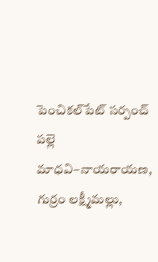పెంచికల్‌పేట్ సర్పంచ్ పల్లె మాధవి–నాయరాయణ, గుర్రం లక్ష్మీమల్లు,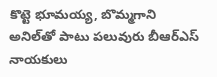కొట్టె భూమయ్య, బొమ్మగాని అనిల్‌తో పాటు పలువురు బీఆర్ఎస్ నాయకులు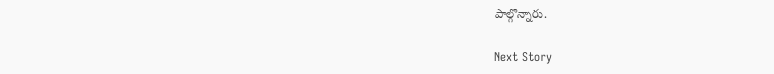పాల్గొన్నారు.

Next Story